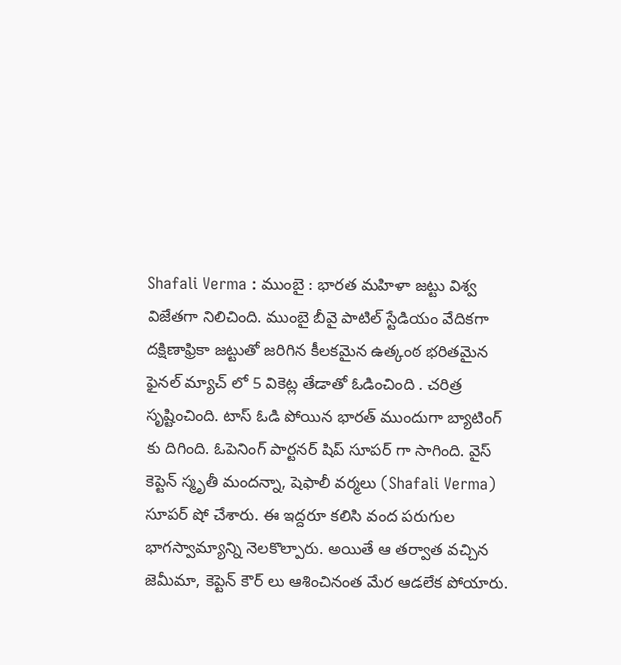Shafali Verma : ముంబై : భారత మహిళా జట్టు విశ్వ విజేతగా నిలిచింది. ముంబై బీవై పాటిల్ స్టేడియం వేదికగా దక్షిణాఫ్రికా జట్టుతో జరిగిన కీలకమైన ఉత్కంఠ భరితమైన ఫైనల్ మ్యాచ్ లో 5 వికెట్ల తేడాతో ఓడించింది . చరిత్ర సృష్టించింది. టాస్ ఓడి పోయిన భారత్ ముందుగా బ్యాటింగ్ కు దిగింది. ఓపెనింగ్ పార్టనర్ షిప్ సూపర్ గా సాగింది. వైస్ కెప్టెన్ స్మృతీ మందన్నా, షెఫాలీ వర్మలు (Shafali Verma) సూపర్ షో చేశారు. ఈ ఇద్దరూ కలిసి వంద పరుగుల భాగస్వామ్యాన్ని నెలకొల్పారు. అయితే ఆ తర్వాత వచ్చిన జెమీమా, కెప్టెన్ కౌర్ లు ఆశించినంత మేర ఆడలేక పోయారు.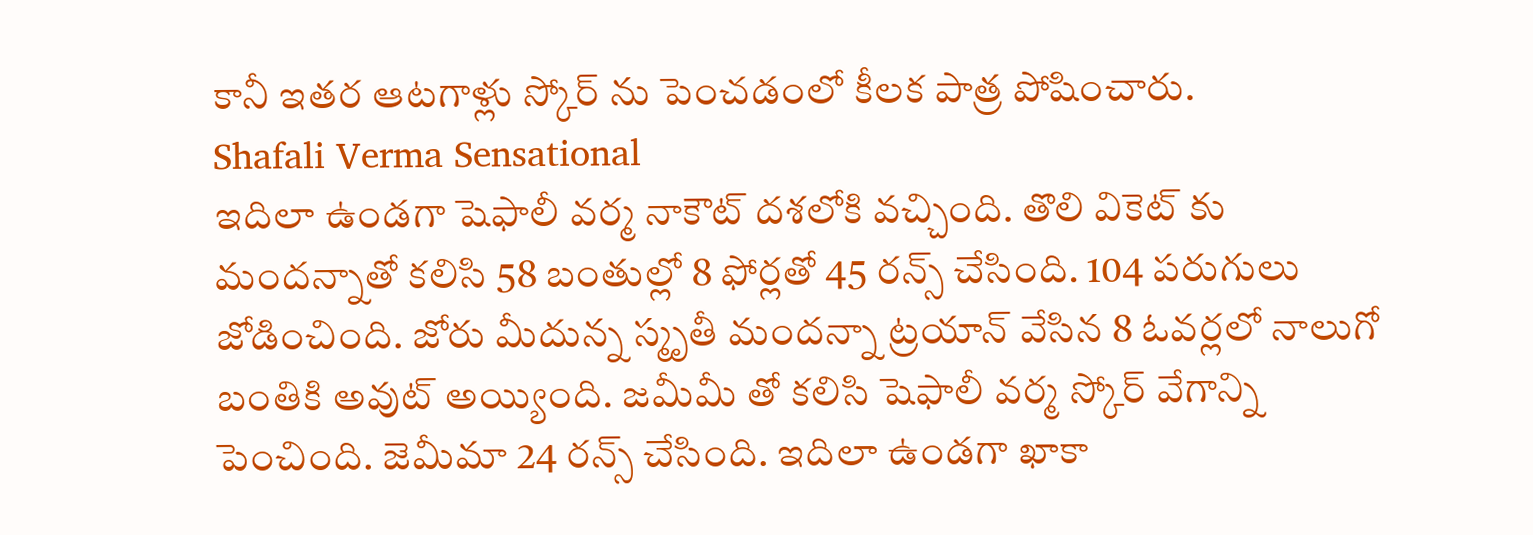కానీ ఇతర ఆటగాళ్లు స్కోర్ ను పెంచడంలో కీలక పాత్ర పోషించారు.
Shafali Verma Sensational
ఇదిలా ఉండగా షెఫాలీ వర్మ నాకౌట్ దశలోకి వచ్చింది. తొలి వికెట్ కు మందన్నాతో కలిసి 58 బంతుల్లో 8 ఫోర్లతో 45 రన్స్ చేసింది. 104 పరుగులు జోడించింది. జోరు మీదున్న స్మృతీ మందన్నా ట్రయాన్ వేసిన 8 ఓవర్లలో నాలుగో బంతికి అవుట్ అయ్యింది. జమీమీ తో కలిసి షెఫాలీ వర్మ స్కోర్ వేగాన్ని పెంచింది. జెమీమా 24 రన్స్ చేసింది. ఇదిలా ఉండగా ఖాకా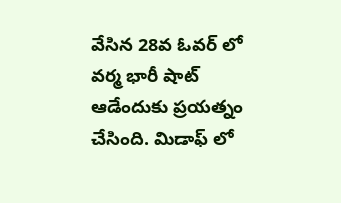వేసిన 28వ ఓవర్ లో వర్మ భారీ షాట్ ఆడేందుకు ప్రయత్నం చేసింది. మిడాఫ్ లో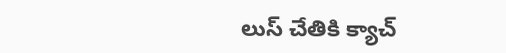లుస్ చేతికి క్యాచ్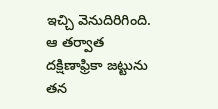ఇచ్చి వెనుదిరిగింది. ఆ తర్వాత దక్షిణాఫ్రికా జట్టును తన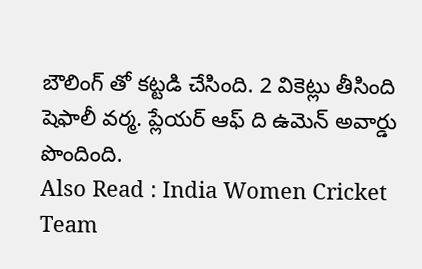బౌలింగ్ తో కట్టడి చేసింది. 2 వికెట్లు తీసింది షెఫాలీ వర్మ. ప్లేయర్ ఆఫ్ ది ఉమెన్ అవార్డు పొందింది.
Also Read : India Women Cricket Team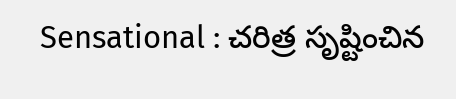Sensational : చరిత్ర సృష్టించిన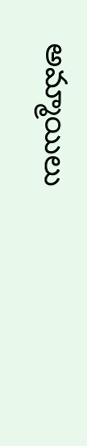అమ్మాయిలు